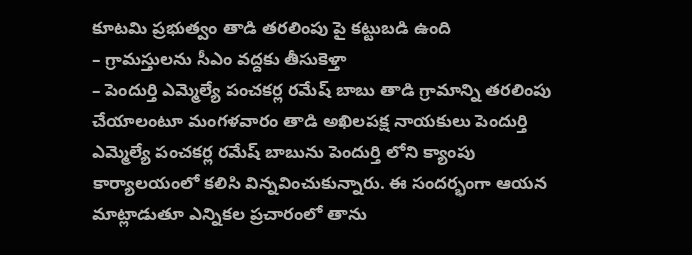కూటమి ప్రభుత్వం తాడి తరలింపు పై కట్టుబడి ఉంది
– గ్రామస్తులను సీఎం వద్దకు తీసుకెళ్తా
– పెందుర్తి ఎమ్మెల్యే పంచకర్ల రమేష్ బాబు తాడి గ్రామాన్ని తరలింపు చేయాలంటూ మంగళవారం తాడి అఖిలపక్ష నాయకులు పెందుర్తి ఎమ్మెల్యే పంచకర్ల రమేష్ బాబును పెందుర్తి లోని క్యాంపు కార్యాలయంలో కలిసి విన్నవించుకున్నారు. ఈ సందర్భంగా ఆయన మాట్లాడుతూ ఎన్నికల ప్రచారంలో తాను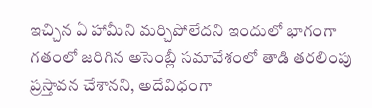ఇచ్చిన ఏ హామీని మర్చిపోలేదని ఇందులో భాగంగా గతంలో జరిగిన అసెంబ్లీ సమావేశంలో తాడి తరలింపు ప్రస్తావన చేశానని, అదేవిధంగా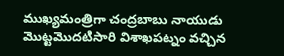ముఖ్యమంత్రిగా చంద్రబాబు నాయుడు మొట్టమొదటిసారి విశాఖపట్నం వచ్చిన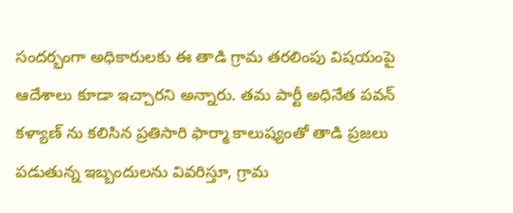సందర్భంగా అధికారులకు ఈ తాడి గ్రామ తరలింపు విషయంపై ఆదేశాలు కూడా ఇచ్చారని అన్నారు. తమ పార్టీ అధినేత పవన్ కళ్యాణ్ ను కలిసిన ప్రతిసారి ఫార్మా కాలుష్యంతో తాడి ప్రజలు పడుతున్న ఇబ్బందులను వివరిస్తూ, గ్రామ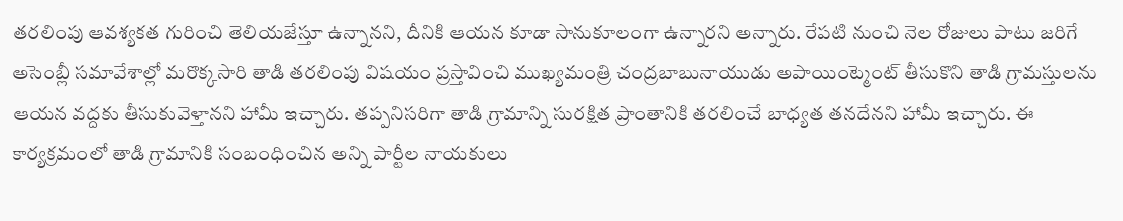తరలింపు ఆవశ్యకత గురించి తెలియజేస్తూ ఉన్నానని, దీనికి ఆయన కూడా సానుకూలంగా ఉన్నారని అన్నారు. రేపటి నుంచి నెల రోజులు పాటు జరిగే అసెంబ్లీ సమావేశాల్లో మరొక్కసారి తాడి తరలింపు విషయం ప్రస్తావించి ముఖ్యమంత్రి చంద్రబాబునాయుడు అపాయింట్మెంట్ తీసుకొని తాడి గ్రామస్తులను ఆయన వద్దకు తీసుకువెళ్తానని హామీ ఇచ్చారు. తప్పనిసరిగా తాడి గ్రామాన్ని సురక్షిత ప్రాంతానికి తరలించే బాధ్యత తనదేనని హామీ ఇచ్చారు. ఈ కార్యక్రమంలో తాడి గ్రామానికి సంబంధించిన అన్ని పార్టీల నాయకులు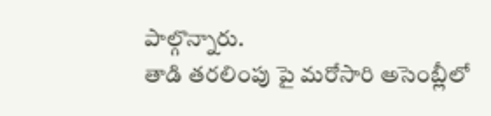పాల్గొన్నారు.
తాడి తరలింపు పై మరోసారి అసెంబ్లీలో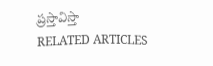ప్రస్తావిస్తా
RELATED ARTICLES